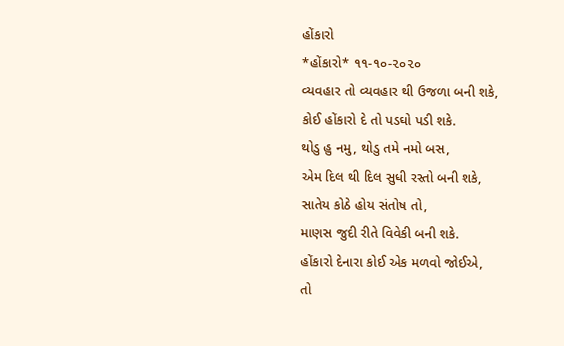હોંકારો
*હોંકારો* ૧૧-૧૦-૨૦૨૦
વ્યવહાર તો વ્યવહાર થી ઉજળા બની શકે,
કોઈ હોંકારો દે તો પડઘો પડી શકે.
થોડુ હુ નમુ, થોડુ તમે નમો બસ,
એમ દિલ થી દિલ સુધી રસ્તો બની શકે,
સાતેય કોઠે હોય સંતોષ તો,
માણસ જુદી રીતે વિવેકી બની શકે.
હોંકારો દેનારા કોઈ એક મળવો જોઈએ,
તો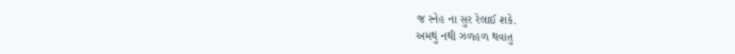જ સ્નેહ ના સુર રેલાઈ શકે.
અમથું નથી ઝળહળ થવાતુ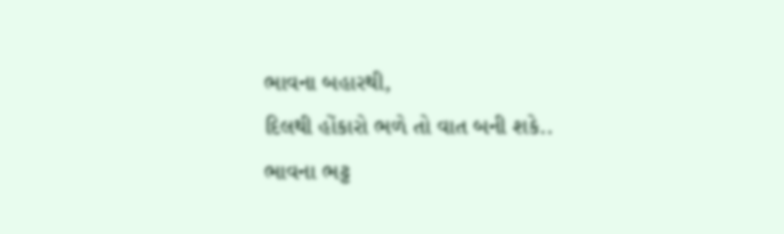ભાવના બહારથી,
દિલથી હોંકારો ભળે તો વાત બની શકે..
ભાવના ભટ્ટ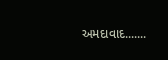અમદાવાદ.......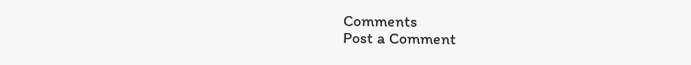Comments
Post a Comment